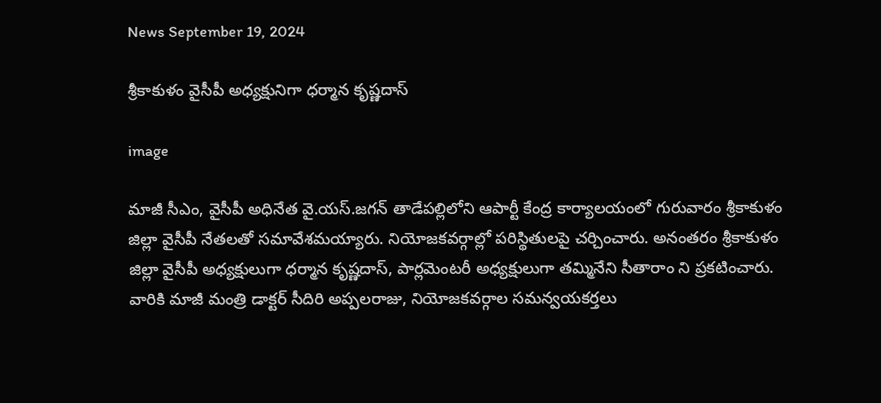News September 19, 2024

శ్రీకాకుళం వైసీపీ అధ్యక్షునిగా ధర్మాన కృష్ణదాస్

image

మాజీ సీఎం, వైసీపీ అధినేత వై.యస్.జగన్ తాడేపల్లిలోని ఆపార్టీ కేంద్ర కార్యాలయంలో గురువారం శ్రీకాకుళం జిల్లా వైసీపీ నేతలతో సమావేశమయ్యారు. నియోజకవర్గాల్లో పరిస్థితులపై చర్చించారు. అనంతరం శ్రీకాకుళం జిల్లా వైసీపీ అధ్యక్షులుగా ధర్మాన కృష్ణదాస్, పార్లమెంటరీ అధ్యక్షులుగా తమ్మినేని సీతారాం ని ప్రకటించారు. వారికి మాజీ మంత్రి డాక్టర్ సీదిరి అప్పలరాజు, నియోజకవర్గాల సమన్వయకర్తలు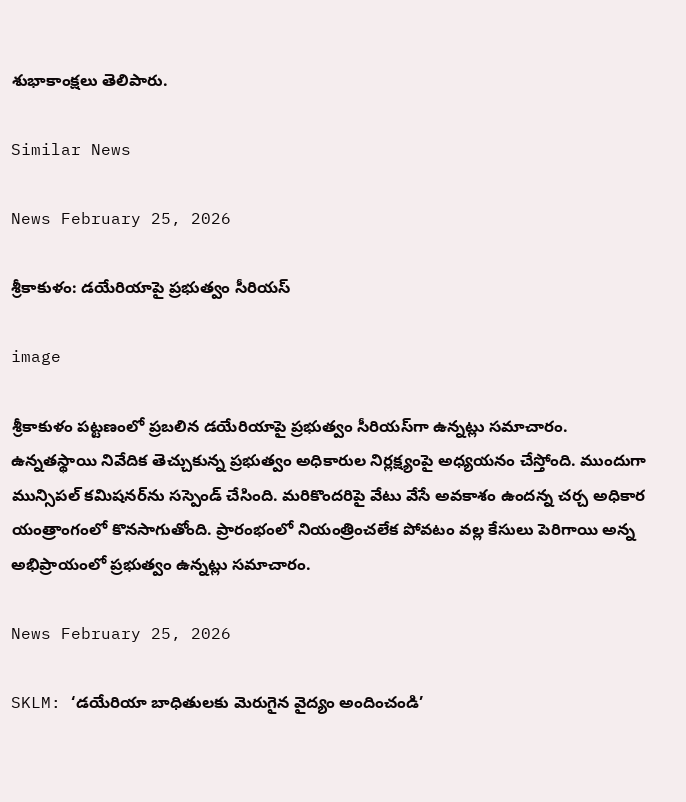శుభాకాంక్షలు తెలిపారు.

Similar News

News February 25, 2026

శ్రీకాకుళం: డయేరియాపై ప్రభుత్వం సీరియస్

image

శ్రీకాకుళం పట్టణంలో ప్రబలిన డయేరియాపై ప్రభుత్వం సీరియస్‌గా ఉన్నట్లు సమాచారం. ఉన్నతస్థాయి నివేదిక తెచ్చుకున్న ప్రభుత్వం అధికారుల నిర్లక్ష్యంపై అధ్యయనం చేస్తోంది. ముందుగా మున్సిపల్ కమిషనర్‌ను సస్పెండ్ చేసింది. మరికొందరిపై వేటు వేసే అవకాశం ఉందన్న చర్చ అధికార యంత్రాంగంలో కొనసాగుతోంది. ప్రారంభంలో నియంత్రించలేక పోవటం వల్ల కేసులు పెరిగాయి అన్న అభిప్రాయంలో ప్రభుత్వం ఉన్నట్లు సమాచారం.

News February 25, 2026

SKLM: ‘డయేరియా బాధితులకు మెరుగైన వైద్యం అందించండి’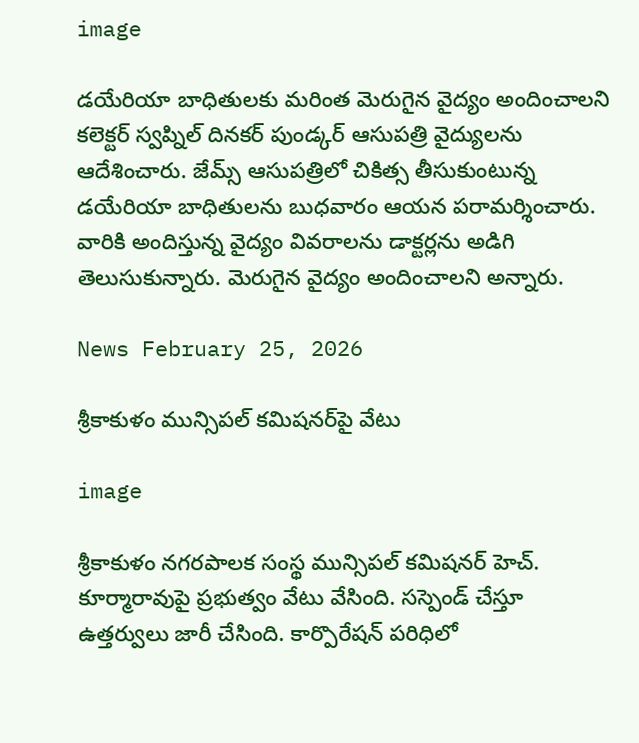image

డయేరియా బాధితులకు మరింత మెరుగైన వైద్యం అందించాలని కలెక్టర్ స్వప్నిల్ దినకర్ పుండ్కర్ ఆసుపత్రి వైద్యులను ఆదేశించారు. జేమ్స్ ఆసుపత్రిలో చికిత్స తీసుకుంటున్న డయేరియా బాధితులను బుధవారం ఆయన పరామర్శించారు. వారికి అందిస్తున్న వైద్యం వివరాలను డాక్టర్లను అడిగి తెలుసుకున్నారు. మెరుగైన వైద్యం అందించాలని అన్నారు.

News February 25, 2026

శ్రీకాకుళం మున్సిపల్ కమిషనర్‌పై వేటు

image

శ్రీకాకుళం నగరపాలక సంస్థ మున్సిపల్ కమిషనర్ హెచ్. కూర్మారావుపై ప్రభుత్వం వేటు వేసింది. సస్పెండ్ చేస్తూ ఉత్తర్వులు జారీ చేసింది. కార్పొరేషన్ పరిధిలో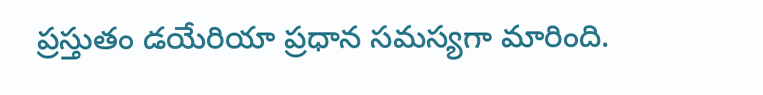ప్రస్తుతం డయేరియా ప్రధాన సమస్యగా మారింది.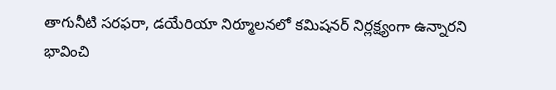తాగునీటి సరఫరా, డయేరియా నిర్మూలనలో కమిషనర్ నిర్లక్ష్యంగా ఉన్నారని భావించి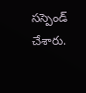సస్పెండ్ చేశారు.